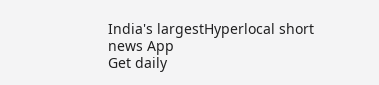India's largestHyperlocal short
news App
Get daily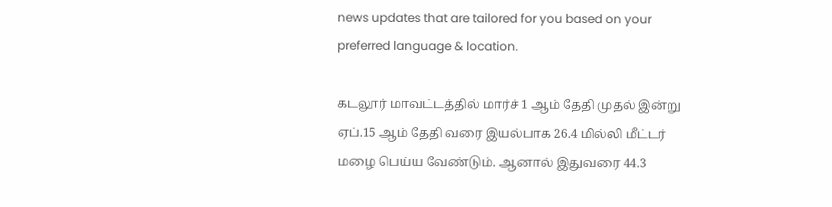news updates that are tailored for you based on your preferred language & location.

கடலூர் மாவட்டத்தில் மார்ச் 1 ஆம் தேதி முதல் இன்று ஏப்.15 ஆம் தேதி வரை இயல்பாக 26.4 மில்லி மீட்டர் மழை பெய்ய வேண்டும். ஆனால் இதுவரை 44.3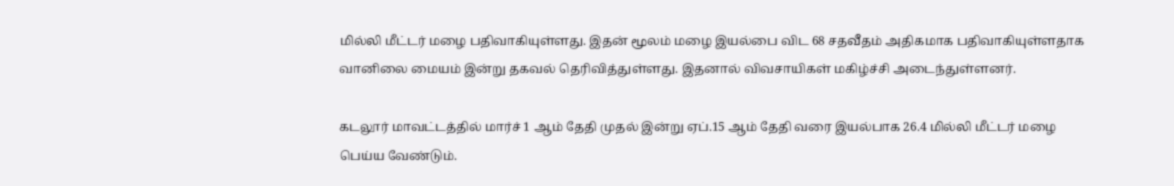மில்லி மீட்டர் மழை பதிவாகியுள்ளது. இதன் மூலம் மழை இயல்பை விட 68 சதவீதம் அதிகமாக பதிவாகியுள்ளதாக வானிலை மையம் இன்று தகவல் தெரிவித்துள்ளது. இதனால் விவசாயிகள் மகிழ்ச்சி அடைந்துள்ளனர்.

கடலூர் மாவட்டத்தில் மார்ச் 1 ஆம் தேதி முதல் இன்று ஏப்.15 ஆம் தேதி வரை இயல்பாக 26.4 மில்லி மீட்டர் மழை பெய்ய வேண்டும்.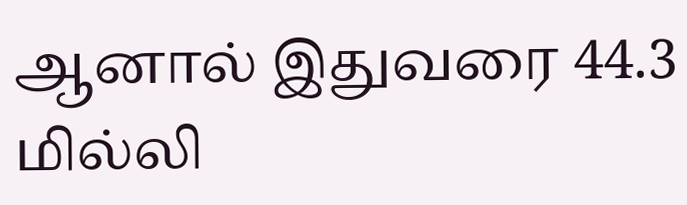ஆனால் இதுவரை 44.3 மில்லி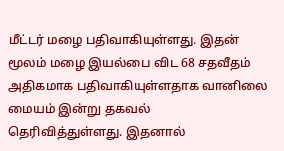மீட்டர் மழை பதிவாகியுள்ளது. இதன் மூலம் மழை இயல்பை விட 68 சதவீதம் அதிகமாக பதிவாகியுள்ளதாக வானிலை மையம் இன்று தகவல் தெரிவித்துள்ளது. இதனால்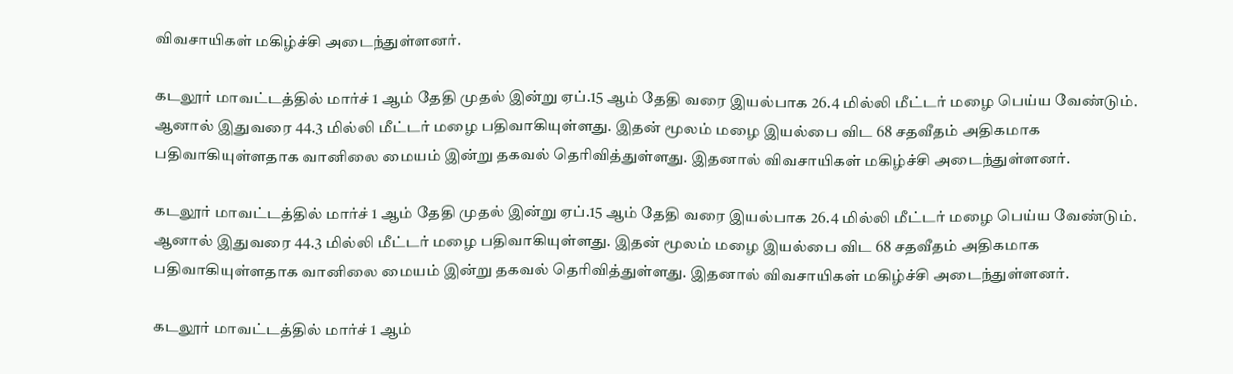விவசாயிகள் மகிழ்ச்சி அடைந்துள்ளனர்.

கடலூர் மாவட்டத்தில் மார்ச் 1 ஆம் தேதி முதல் இன்று ஏப்.15 ஆம் தேதி வரை இயல்பாக 26.4 மில்லி மீட்டர் மழை பெய்ய வேண்டும். ஆனால் இதுவரை 44.3 மில்லி மீட்டர் மழை பதிவாகியுள்ளது. இதன் மூலம் மழை இயல்பை விட 68 சதவீதம் அதிகமாக பதிவாகியுள்ளதாக வானிலை மையம் இன்று தகவல் தெரிவித்துள்ளது. இதனால் விவசாயிகள் மகிழ்ச்சி அடைந்துள்ளனர்.

கடலூர் மாவட்டத்தில் மார்ச் 1 ஆம் தேதி முதல் இன்று ஏப்.15 ஆம் தேதி வரை இயல்பாக 26.4 மில்லி மீட்டர் மழை பெய்ய வேண்டும். ஆனால் இதுவரை 44.3 மில்லி மீட்டர் மழை பதிவாகியுள்ளது. இதன் மூலம் மழை இயல்பை விட 68 சதவீதம் அதிகமாக பதிவாகியுள்ளதாக வானிலை மையம் இன்று தகவல் தெரிவித்துள்ளது. இதனால் விவசாயிகள் மகிழ்ச்சி அடைந்துள்ளனர்.

கடலூர் மாவட்டத்தில் மார்ச் 1 ஆம்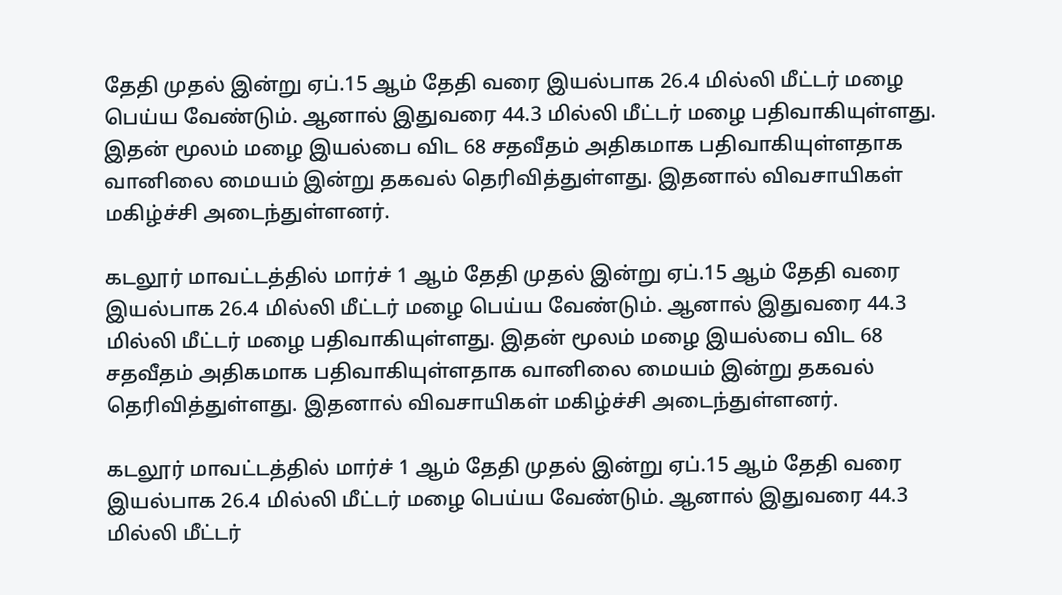தேதி முதல் இன்று ஏப்.15 ஆம் தேதி வரை இயல்பாக 26.4 மில்லி மீட்டர் மழை பெய்ய வேண்டும். ஆனால் இதுவரை 44.3 மில்லி மீட்டர் மழை பதிவாகியுள்ளது. இதன் மூலம் மழை இயல்பை விட 68 சதவீதம் அதிகமாக பதிவாகியுள்ளதாக வானிலை மையம் இன்று தகவல் தெரிவித்துள்ளது. இதனால் விவசாயிகள் மகிழ்ச்சி அடைந்துள்ளனர்.

கடலூர் மாவட்டத்தில் மார்ச் 1 ஆம் தேதி முதல் இன்று ஏப்.15 ஆம் தேதி வரை இயல்பாக 26.4 மில்லி மீட்டர் மழை பெய்ய வேண்டும். ஆனால் இதுவரை 44.3 மில்லி மீட்டர் மழை பதிவாகியுள்ளது. இதன் மூலம் மழை இயல்பை விட 68 சதவீதம் அதிகமாக பதிவாகியுள்ளதாக வானிலை மையம் இன்று தகவல் தெரிவித்துள்ளது. இதனால் விவசாயிகள் மகிழ்ச்சி அடைந்துள்ளனர்.

கடலூர் மாவட்டத்தில் மார்ச் 1 ஆம் தேதி முதல் இன்று ஏப்.15 ஆம் தேதி வரை இயல்பாக 26.4 மில்லி மீட்டர் மழை பெய்ய வேண்டும். ஆனால் இதுவரை 44.3 மில்லி மீட்டர்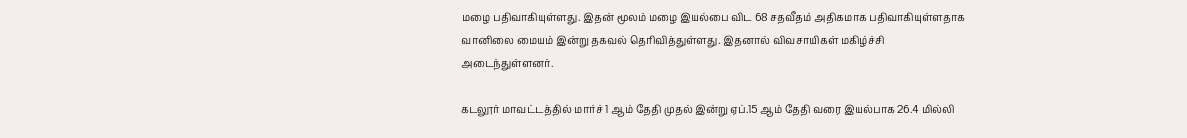மழை பதிவாகியுள்ளது. இதன் மூலம் மழை இயல்பை விட 68 சதவீதம் அதிகமாக பதிவாகியுள்ளதாக வானிலை மையம் இன்று தகவல் தெரிவித்துள்ளது. இதனால் விவசாயிகள் மகிழ்ச்சி அடைந்துள்ளனர்.

கடலூர் மாவட்டத்தில் மார்ச் 1 ஆம் தேதி முதல் இன்று ஏப்.15 ஆம் தேதி வரை இயல்பாக 26.4 மில்லி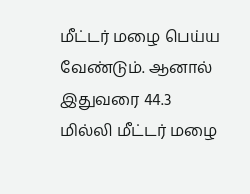மீட்டர் மழை பெய்ய வேண்டும். ஆனால் இதுவரை 44.3 மில்லி மீட்டர் மழை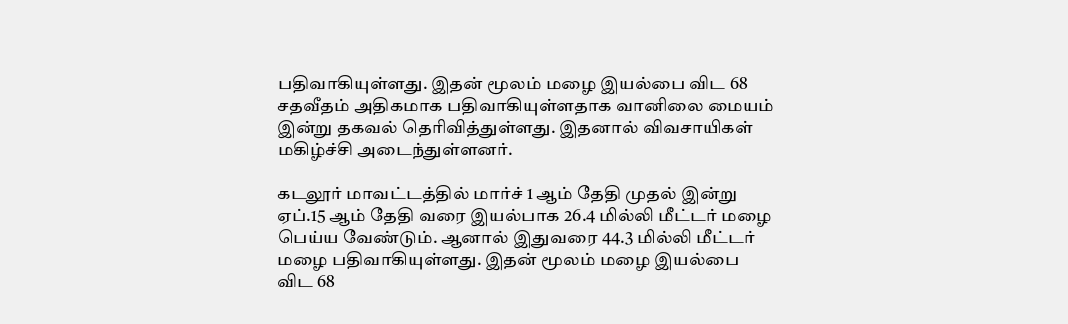பதிவாகியுள்ளது. இதன் மூலம் மழை இயல்பை விட 68 சதவீதம் அதிகமாக பதிவாகியுள்ளதாக வானிலை மையம் இன்று தகவல் தெரிவித்துள்ளது. இதனால் விவசாயிகள் மகிழ்ச்சி அடைந்துள்ளனர்.

கடலூர் மாவட்டத்தில் மார்ச் 1 ஆம் தேதி முதல் இன்று ஏப்.15 ஆம் தேதி வரை இயல்பாக 26.4 மில்லி மீட்டர் மழை பெய்ய வேண்டும். ஆனால் இதுவரை 44.3 மில்லி மீட்டர் மழை பதிவாகியுள்ளது. இதன் மூலம் மழை இயல்பை விட 68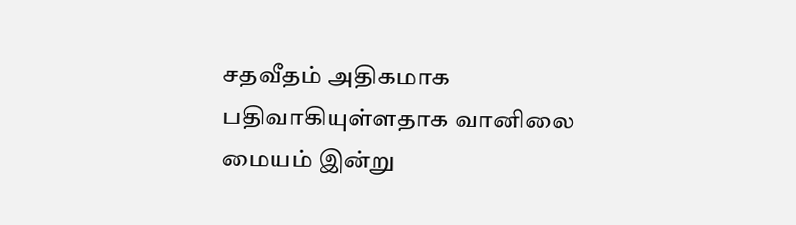சதவீதம் அதிகமாக பதிவாகியுள்ளதாக வானிலை மையம் இன்று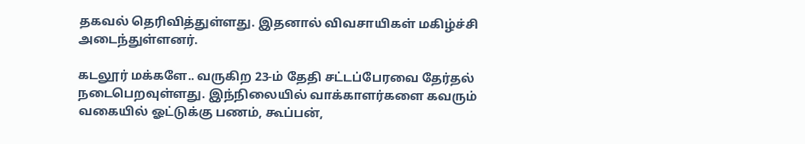தகவல் தெரிவித்துள்ளது. இதனால் விவசாயிகள் மகிழ்ச்சி அடைந்துள்ளனர்.

கடலூர் மக்களே.. வருகிற 23-ம் தேதி சட்டப்பேரவை தேர்தல் நடைபெறவுள்ளது. இந்நிலையில் வாக்காளர்களை கவரும் வகையில் ஓட்டுக்கு பணம், கூப்பன்,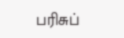பரிசுப்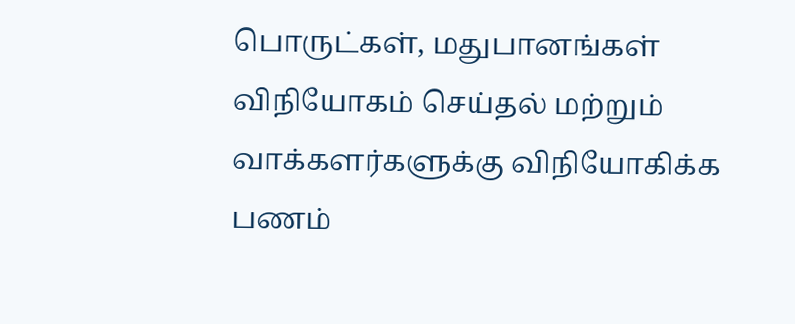பொருட்கள், மதுபானங்கள் விநியோகம் செய்தல் மற்றும் வாக்களர்களுக்கு விநியோகிக்க பணம்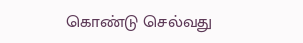கொண்டு செல்வது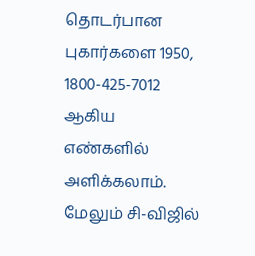தொடர்பான புகார்களை 1950, 1800-425-7012 ஆகிய எண்களில் அளிக்கலாம். மேலும் சி-விஜில்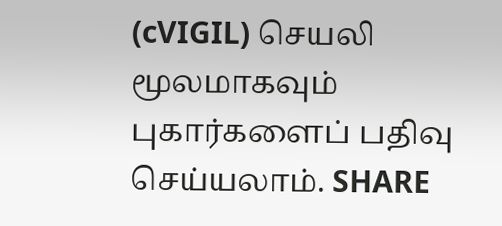(cVIGIL) செயலி மூலமாகவும் புகார்களைப் பதிவு செய்யலாம். SHARE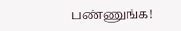பண்ணுங்க!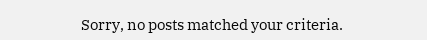Sorry, no posts matched your criteria.